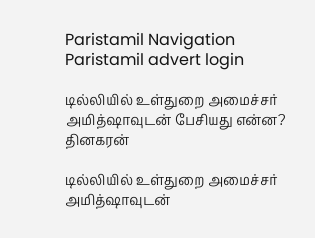Paristamil Navigation Paristamil advert login

டில்லியில் உள்துறை அமைச்சர் அமித்ஷாவுடன் பேசியது என்ன? தினகரன்

டில்லியில் உள்துறை அமைச்சர் அமித்ஷாவுடன்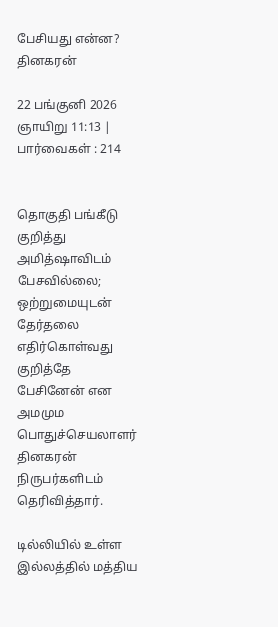பேசியது என்ன? தினகரன்

22 பங்குனி 2026 ஞாயிறு 11:13 | பார்வைகள் : 214


தொகுதி பங்கீடு குறித்து அமித்ஷாவிடம் பேசவில்லை; ஒற்றுமையுடன் தேர்தலை எதிர்கொள்வது குறித்தே பேசினேன் என அமமும பொதுச்செயலாளர் தினகரன் நிருபர்களிடம் தெரிவித்தார்.

டில்லியில் உள்ள இல்லத்தில் மத்திய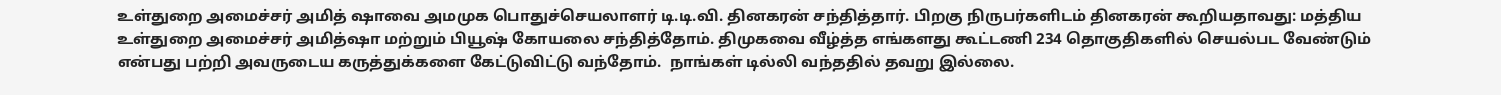உள்துறை அமைச்சர் அமித் ஷாவை அமமுக பொதுச்செயலாளர் டி.டி.வி. தினகரன் சந்தித்தார். பிறகு நிருபர்களிடம் தினகரன் கூறியதாவது: மத்திய உள்துறை அமைச்சர் அமித்ஷா மற்றும் பியூஷ் கோயலை சந்தித்தோம். திமுகவை வீழ்த்த எங்களது கூட்டணி 234 தொகுதிகளில் செயல்பட வேண்டும் என்பது பற்றி அவருடைய கருத்துக்களை கேட்டுவிட்டு வந்தோம்.  நாங்கள் டில்லி வந்ததில் தவறு இல்லை.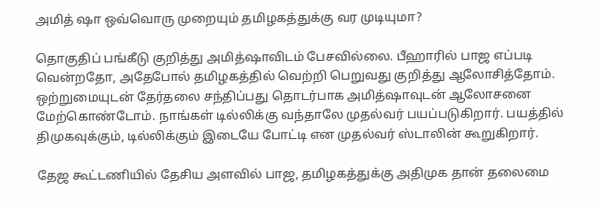அமித் ஷா ஒவ்வொரு முறையும் தமிழகத்துக்கு வர முடியுமா?

தொகுதிப் பங்கீடு குறித்து அமித்ஷாவிடம் பேசவில்லை. பீஹாரில் பாஜ எப்படி வென்றதோ, அதேபோல் தமிழகத்தில் வெற்றி பெறுவது குறித்து ஆலோசித்தோம். ஒற்றுமையுடன் தேர்தலை சந்திப்பது தொடர்பாக அமித்ஷாவுடன் ஆலோசனை மேற்கொண்டோம். நாங்கள் டில்லிக்கு வந்தாலே முதல்வர் பயப்படுகிறார். பயத்தில் திமுகவுக்கும், டில்லிக்கும் இடையே போட்டி என முதல்வர் ஸ்டாலின் கூறுகிறார்.

தேஜ கூட்டணியில் தேசிய அளவில் பாஜ, தமிழகத்துக்கு அதிமுக தான் தலைமை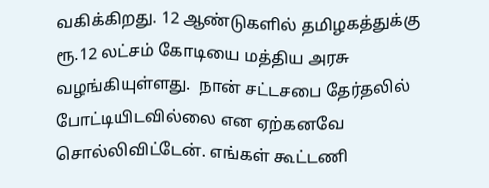வகிக்கிறது. 12 ஆண்டுகளில் தமிழகத்துக்கு ரூ.12 லட்சம் கோடியை மத்திய அரசு வழங்கியுள்ளது.  நான் சட்டசபை தேர்தலில் போட்டியிடவில்லை என ஏற்கனவே சொல்லிவிட்டேன். எங்கள் கூட்டணி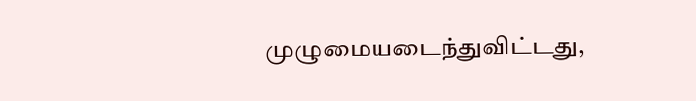முழுமையடைந்துவிட்டது,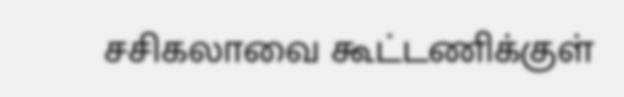சசிகலாவை கூட்டணிக்குள்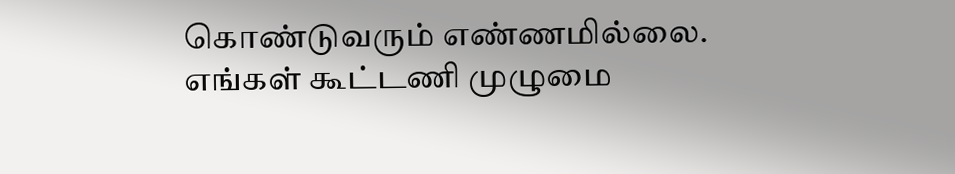கொண்டுவரும் எண்ணமில்லை. எங்கள் கூட்டணி முழுமை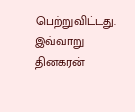பெற்றுவிட்டது. இவ்வாறு தினகரன்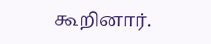கூறினார்.